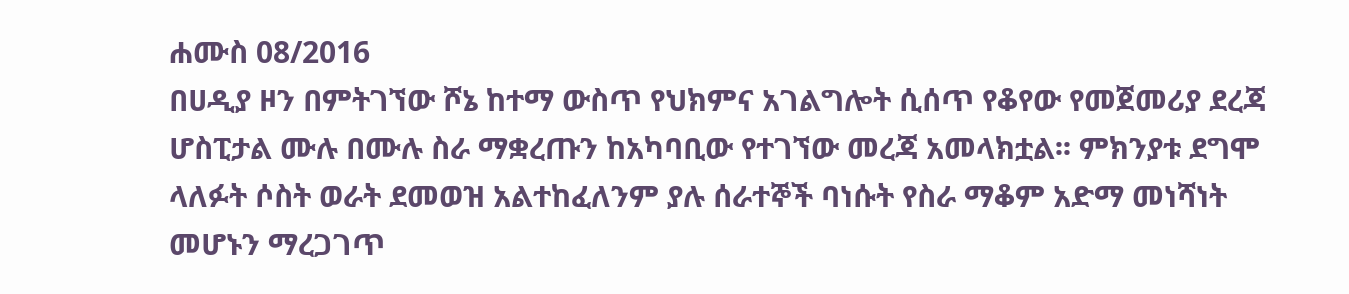ሐሙስ 08/2016
በሀዲያ ዞን በምትገኘው ሾኔ ከተማ ውስጥ የህክምና አገልግሎት ሲሰጥ የቆየው የመጀመሪያ ደረጃ ሆስፒታል ሙሉ በሙሉ ስራ ማቋረጡን ከአካባቢው የተገኘው መረጃ አመላክቷል፡፡ ምክንያቱ ደግሞ ላለፉት ሶስት ወራት ደመወዝ አልተከፈለንም ያሉ ሰራተኞች ባነሱት የስራ ማቆም አድማ መነሻነት መሆኑን ማረጋገጥ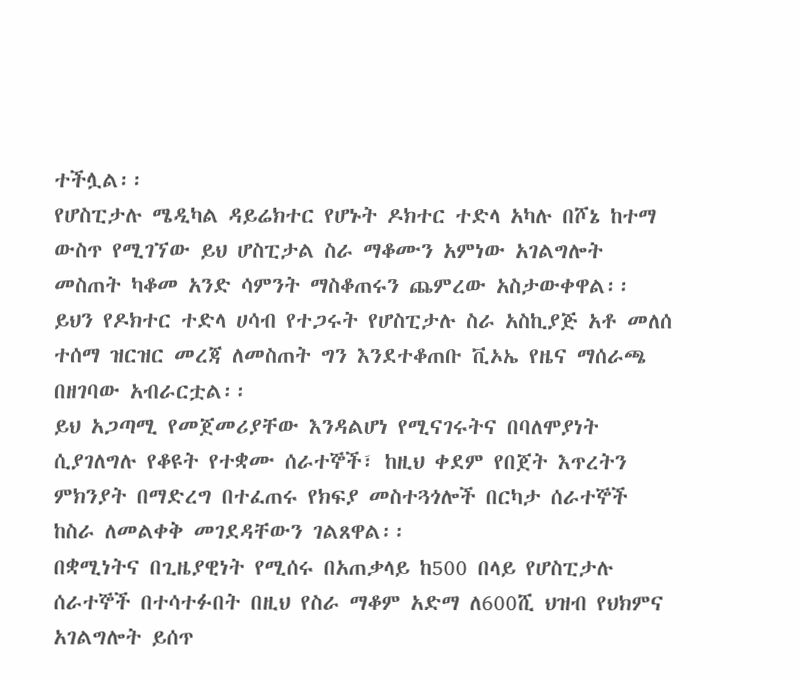ተችሏል፡፡
የሆስፒታሉ ሜዲካል ዳይሬክተር የሆኑት ዶክተር ተድላ አካሉ በሾኔ ከተማ ውስጥ የሚገኘው ይህ ሆስፒታል ስራ ማቆሙን አምነው አገልግሎት መስጠት ካቆመ አንድ ሳምንት ማስቆጠሩን ጨምረው አስታውቀዋል፡፡
ይህን የዶክተር ተድላ ሀሳብ የተጋሩት የሆስፒታሉ ስራ አስኪያጅ አቶ መለሰ ተሰማ ዝርዝር መረጃ ለመስጠት ግን እንደተቆጠቡ ቪኦኤ የዜና ማሰራጫ በዘገባው አብራርቷል፡፡
ይህ አጋጣሚ የመጀመሪያቸው እንዳልሆነ የሚናገሩትና በባለሞያነት ሲያገለግሉ የቆዩት የተቋሙ ሰራተኞች፣ ከዚህ ቀደም የበጀት እጥረትን ምክንያት በማድረግ በተፈጠሩ የክፍያ መስተጓጎሎች በርካታ ሰራተኞች ከስራ ለመልቀቅ መገደዳቸውን ገልጸዋል፡፡
በቋሚነትና በጊዜያዊነት የሚሰሩ በአጠቃላይ ከ500 በላይ የሆስፒታሉ ሰራተኞች በተሳተፉበት በዚህ የስራ ማቆም አድማ ለ600ሺ ህዝብ የህክምና አገልግሎት ይሰጥ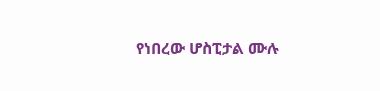የነበረው ሆስፒታል ሙሉ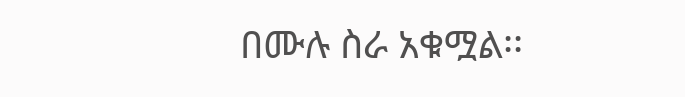በሙሉ ስራ አቁሟል፡፡